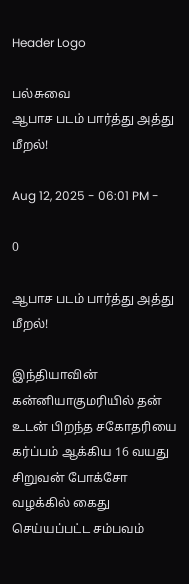Header Logo

பல்சுவை
ஆபாச படம் பார்த்து அத்து மீறல்!

Aug 12, 2025 - 06:01 PM -

0

ஆபாச படம் பார்த்து அத்து மீறல்!

இந்தியாவின் கன்னியாகுமரியில் தன் உடன் பிறந்த சகோதரியை கர்ப்பம் ஆக்கிய 16 வயது சிறுவன் போக்சோ வழக்கில் கைது செய்யப்பட்ட சம்பவம்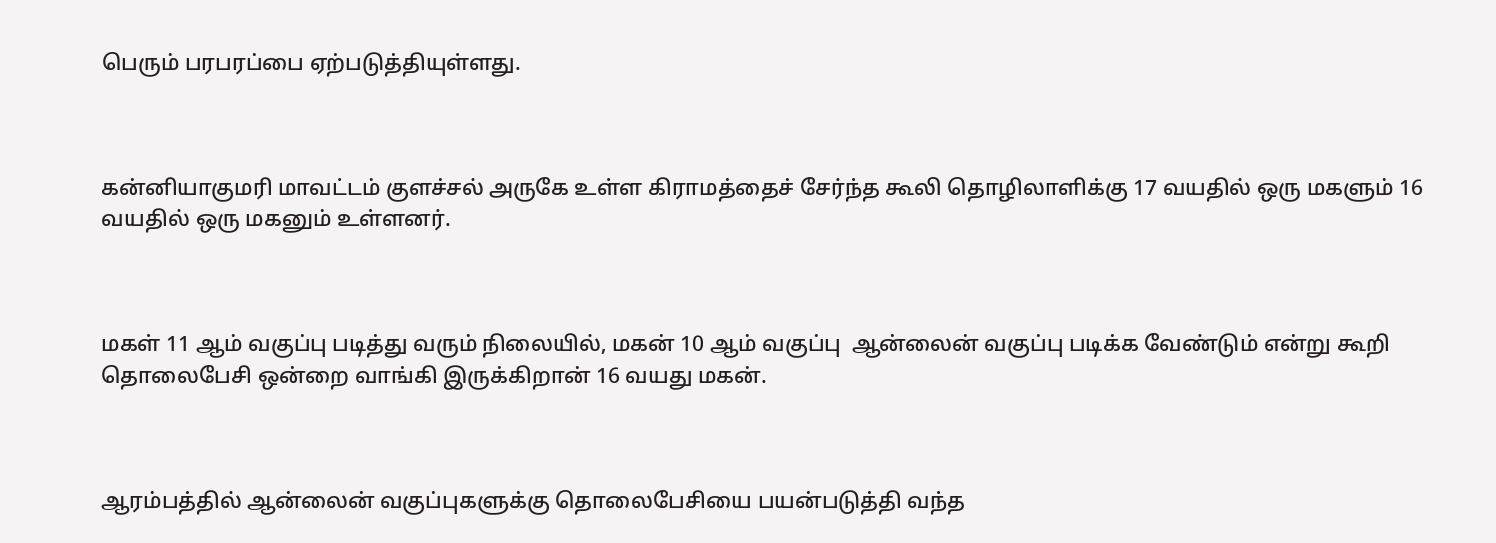பெரும் பரபரப்பை ஏற்படுத்தியுள்ளது.



கன்னியாகுமரி மாவட்டம் குளச்சல் அருகே உள்ள கிராமத்தைச் சேர்ந்த கூலி தொழிலாளிக்கு 17 வயதில் ஒரு மகளும் 16 வயதில் ஒரு மகனும் உள்ளனர்.



மகள் 11 ஆம் வகுப்பு படித்து வரும் நிலையில், மகன் 10 ஆம் வகுப்பு  ஆன்லைன் வகுப்பு படிக்க வேண்டும் என்று கூறி தொலைபேசி ஒன்றை வாங்கி இருக்கிறான் 16 வயது மகன்.



ஆரம்பத்தில் ஆன்லைன் வகுப்புகளுக்கு தொலைபேசியை பயன்படுத்தி வந்த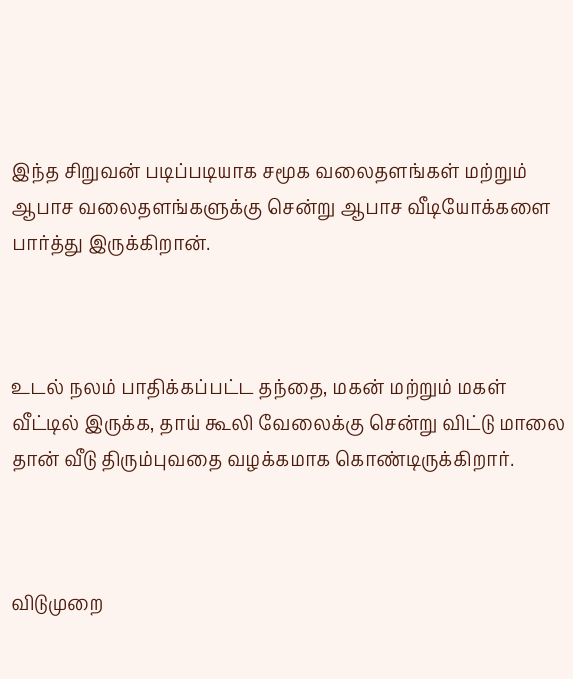இந்த சிறுவன் படிப்படியாக சமூக வலைதளங்கள் மற்றும் ஆபாச வலைதளங்களுக்கு சென்று ஆபாச வீடியோக்களை பார்த்து இருக்கிறான்.



உடல் நலம் பாதிக்கப்பட்ட தந்தை, மகன் மற்றும் மகள் வீட்டில் இருக்க, தாய் கூலி வேலைக்கு சென்று விட்டு மாலை தான் வீடு திரும்புவதை வழக்கமாக கொண்டிருக்கிறார்.



விடுமுறை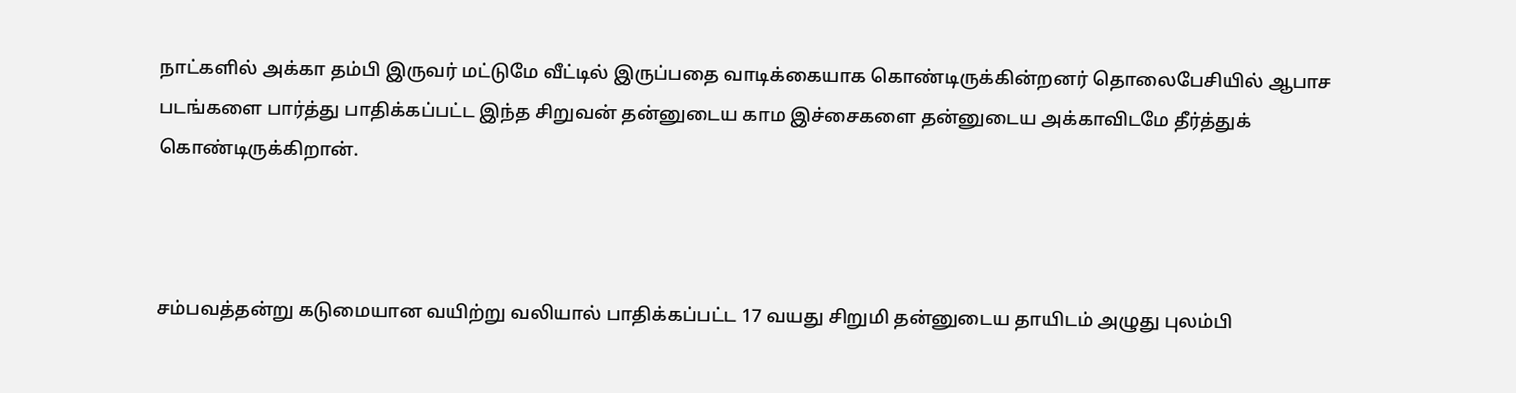நாட்களில் அக்கா தம்பி இருவர் மட்டுமே வீட்டில் இருப்பதை வாடிக்கையாக கொண்டிருக்கின்றனர் தொலைபேசியில் ஆபாச படங்களை பார்த்து பாதிக்கப்பட்ட இந்த சிறுவன் தன்னுடைய காம இச்சைகளை தன்னுடைய அக்காவிடமே தீர்த்துக் கொண்டிருக்கிறான்.



சம்பவத்தன்று கடுமையான வயிற்று வலியால் பாதிக்கப்பட்ட 17 வயது சிறுமி தன்னுடைய தாயிடம் அழுது புலம்பி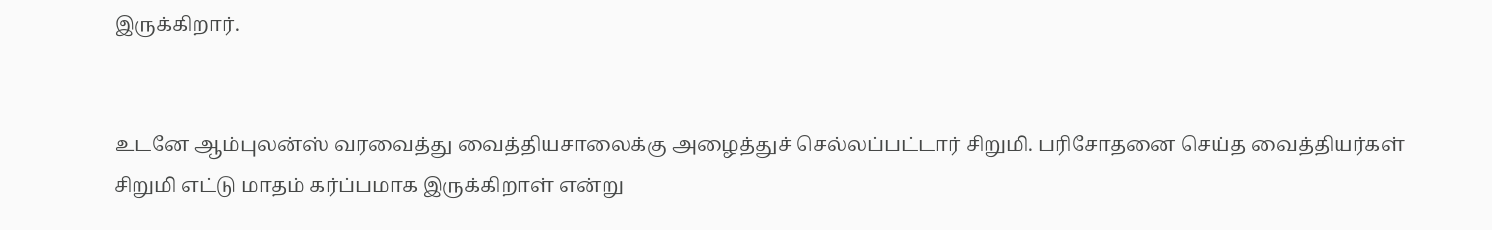இருக்கிறார்.


உடனே ஆம்புலன்ஸ் வரவைத்து வைத்தியசாலைக்கு அழைத்துச் செல்லப்பட்டார் சிறுமி. பரிசோதனை செய்த வைத்தியர்கள் சிறுமி எட்டு மாதம் கர்ப்பமாக இருக்கிறாள் என்று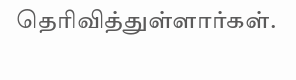தெரிவித்துள்ளார்கள்.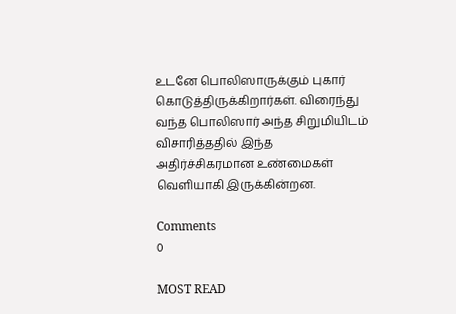உடனே பொலிஸாருக்கும் புகார் கொடுத்திருக்கிறார்கள். விரைந்து வந்த பொலிஸார் அந்த சிறுமியிடம் விசாரித்ததில் இந்த அதிர்ச்சிகரமான உண்மைகள் வெளியாகி இருக்கின்றன.

Comments
0

MOST READ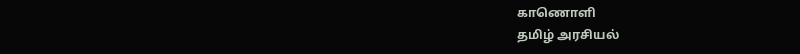காணொளி
தமிழ் அரசியல்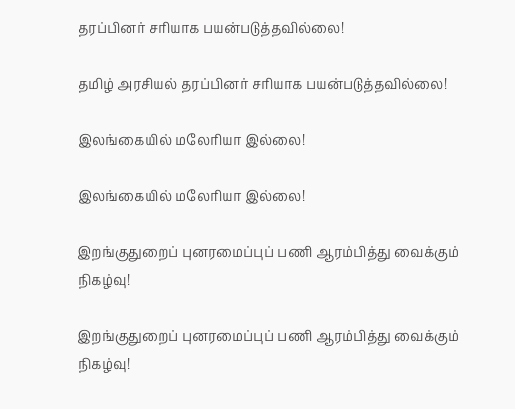தரப்பினர் சரியாக பயன்படுத்தவில்லை!

தமிழ் அரசியல் தரப்பினர் சரியாக பயன்படுத்தவில்லை!

இலங்கையில் மலேரியா இல்லை!

இலங்கையில் மலேரியா இல்லை!

இறங்குதுறைப் புனரமைப்புப் பணி ஆரம்பித்து வைக்கும் நிகழ்வு!

இறங்குதுறைப் புனரமைப்புப் பணி ஆரம்பித்து வைக்கும் நிகழ்வு!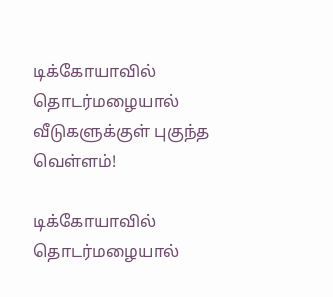டிக்கோயாவில் தொடர்மழையால்  வீடுகளுக்குள் புகுந்த வெள்ளம்!

டிக்கோயாவில் தொடர்மழையால்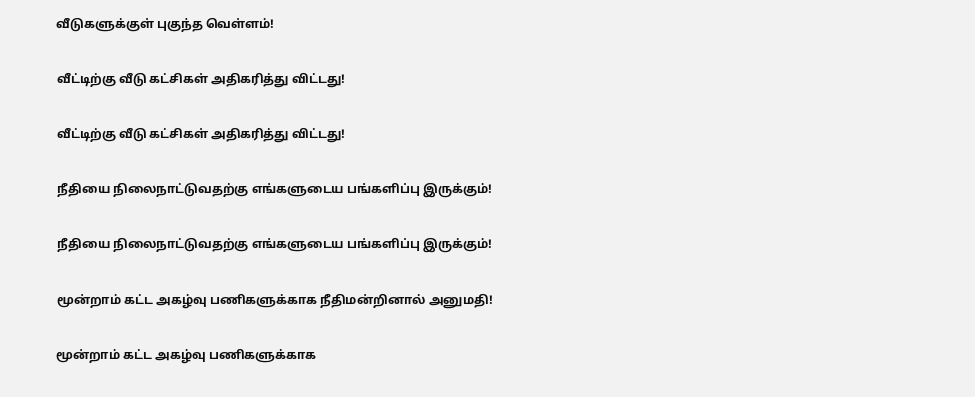வீடுகளுக்குள் புகுந்த வெள்ளம்!

வீட்டிற்கு வீடு கட்சிகள் அதிகரித்து விட்டது!

வீட்டிற்கு வீடு கட்சிகள் அதிகரித்து விட்டது!

நீதியை நிலைநாட்டுவதற்கு எங்களுடைய பங்களிப்பு இருக்கும்!

நீதியை நிலைநாட்டுவதற்கு எங்களுடைய பங்களிப்பு இருக்கும்!

மூன்றாம் கட்ட அகழ்வு பணிகளுக்காக நீதிமன்றினால் அனுமதி!

மூன்றாம் கட்ட அகழ்வு பணிகளுக்காக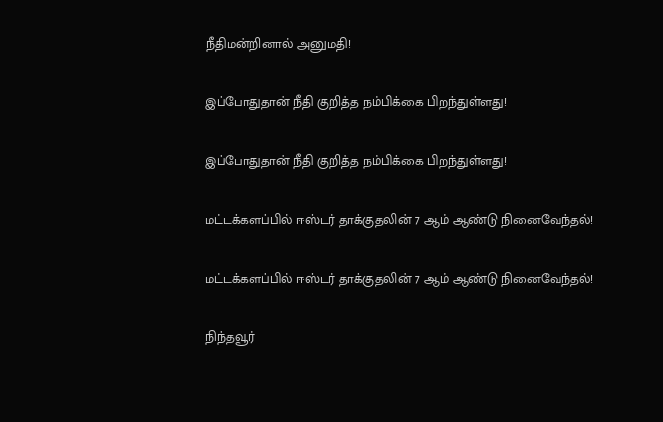நீதிமன்றினால் அனுமதி!

இப்போதுதான் நீதி குறித்த நம்பிக்கை பிறந்துள்ளது!

இப்போதுதான் நீதி குறித்த நம்பிக்கை பிறந்துள்ளது!

மட்டக்களப்பில் ஈஸ்டர் தாக்குதலின் 7 ஆம் ஆண்டு நினைவேந்தல்!

மட்டக்களப்பில் ஈஸ்டர் தாக்குதலின் 7 ஆம் ஆண்டு நினைவேந்தல்!

நிந்தவூர்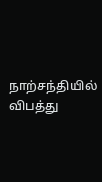நாற்சந்தியில் விபத்து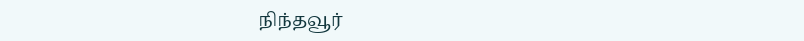நிந்தவூர்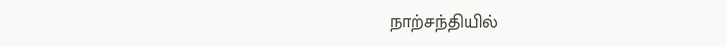நாற்சந்தியில்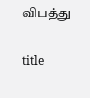விபத்து

title